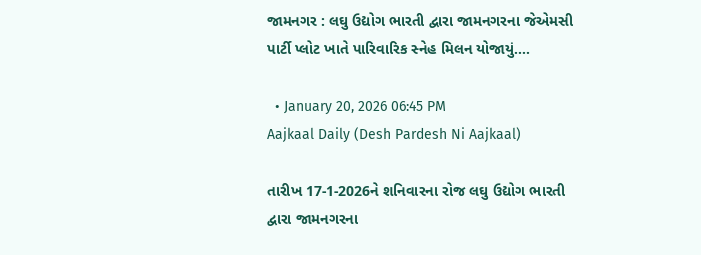જામનગર : લઘુ ઉદ્યોગ ભારતી દ્વારા જામનગરના જેએમસી પાર્ટી પ્લોટ ખાતે પારિવારિક સ્નેહ મિલન યોજાયું....

  • January 20, 2026 06:45 PM
Aajkaal Daily (Desh Pardesh Ni Aajkaal)

તારીખ 17-1-2026ને શનિવારના રોજ લઘુ ઉદ્યોગ ભારતી દ્વારા જામનગરના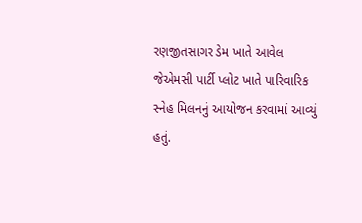રણજીતસાગર ડેમ ખાતે આવેલ જેએમસી પાર્ટી પ્લોટ ખાતે પારિવારિક સ્નેહ મિલનનું આયોજન કરવામાં આવ્યું હતું.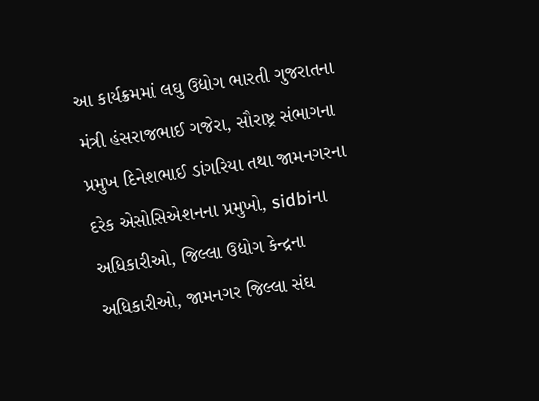આ કાર્યક્રમમાં લઘુ ઉદ્યોગ ભારતી ગુજરાતના મંત્રી હંસરાજભાઈ ગજેરા, સૌરાષ્ટ્ર સંભાગના પ્રમુખ દિનેશભાઈ ડાંગરિયા તથા જામનગરના દરેક એસોસિએશનના પ્રમુખો, sidbiના અધિકારીઓ, જિલ્લા ઉદ્યોગ કેન્દ્રના અધિકારીઓ, જામનગર જિલ્લા સંઘ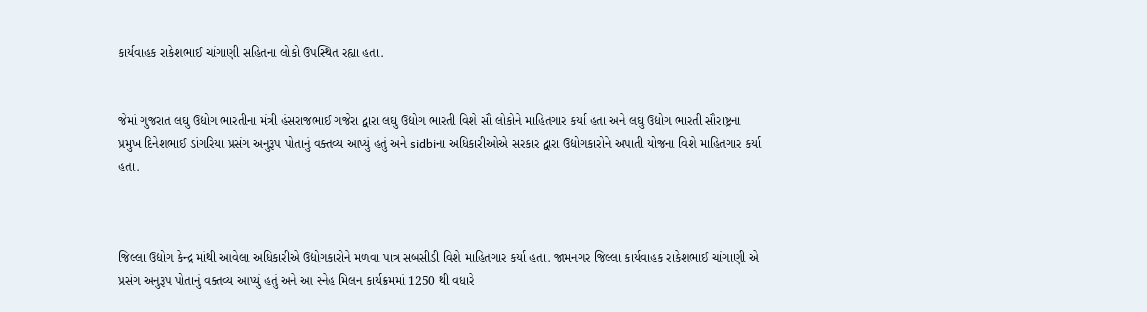કાર્યવાહક રાકેશભાઈ ચાંગાણી સહિતના લોકો ઉપસ્થિત રહ્યા હતા.


જેમાં ગુજરાત લઘુ ઉદ્યોગ ભારતીના મંત્રી હંસરાજભાઈ ગજેરા દ્વારા લઘુ ઉદ્યોગ ભારતી વિશે સૌ લોકોને માહિતગાર કર્યા હતા અને લઘુ ઉદ્યોગ ભારતી સૌરાષ્ટ્રના પ્રમુખ દિનેશભાઈ ડાંગરિયા પ્રસંગ અનુરૂપ પોતાનું વક્તવ્ય આપ્યું હતું અને sidbiના અધિકારીઓએ સરકાર દ્વારા ઉદ્યોગકારોને અપાતી યોજના વિશે માહિતગાર કર્યા હતા.



જિલ્લા ઉદ્યોગ કેન્દ્ર માંથી આવેલા અધિકારીએ ઉદ્યોગકારોને મળવા પાત્ર સબસીડી વિશે માહિતગાર કર્યા હતા. જામનગર જિલ્લા કાર્યવાહક રાકેશભાઈ ચાંગાણી એ પ્રસંગ અનુરૂપ પોતાનું વક્તવ્ય આપ્યું હતું અને આ સ્નેહ મિલન કાર્યક્રમમાં 1250 થી વધારે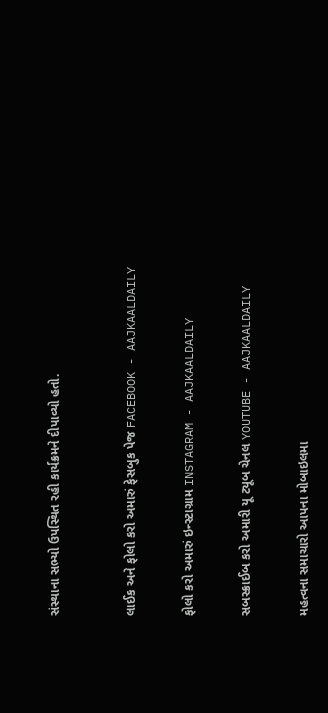સંસ્થાના સભ્યો ઉપસ્થિત રહી કાર્યક્રમને દીપાવ્યો હતો.



લાઈક અને ફોલો કરો અમારું ફેસબુક પેજ FACEBOOK - AAJKAALDAILY


ફોલો કરો અમારું ઇન્સ્ટાગ્રામ INSTAGRAM - AAJKAALDAILY


સબસ્ક્રાઈબ કરો અમારી યૂ ટ્યૂબ ચેનલ YOUTUBE - AAJKAALDAILY


મહત્વના સમાચારો આપના મોબાઇલમા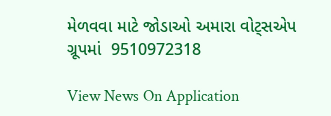મેળવવા માટે જોડાઓ અમારા વોટ્સએપ ગ્રૂપમાં  9510972318

View News On Application